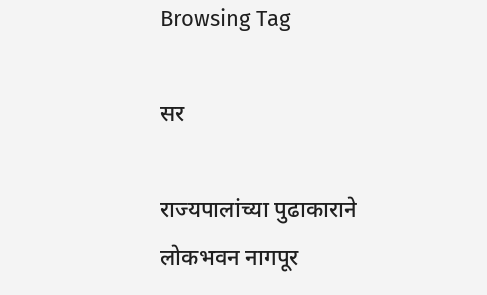Browsing Tag

सर

राज्यपालांच्या पुढाकाराने लोकभवन नागपूर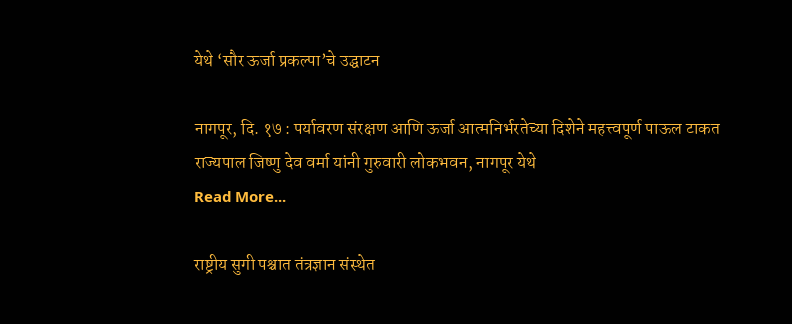येथे ‘सौर ऊर्जा प्रकल्पा’चे उद्घाटन

नागपूर, दि. १७ : पर्यावरण संरक्षण आणि ऊर्जा आत्मनिर्भरतेच्या दिशेने महत्त्वपूर्ण पाऊल टाकत राज्यपाल जिष्णु देव वर्मा यांनी गुरुवारी लोकभवन, नागपूर येथे
Read More...

राष्ट्रीय सुगी पश्चात तंत्रज्ञान संस्थेत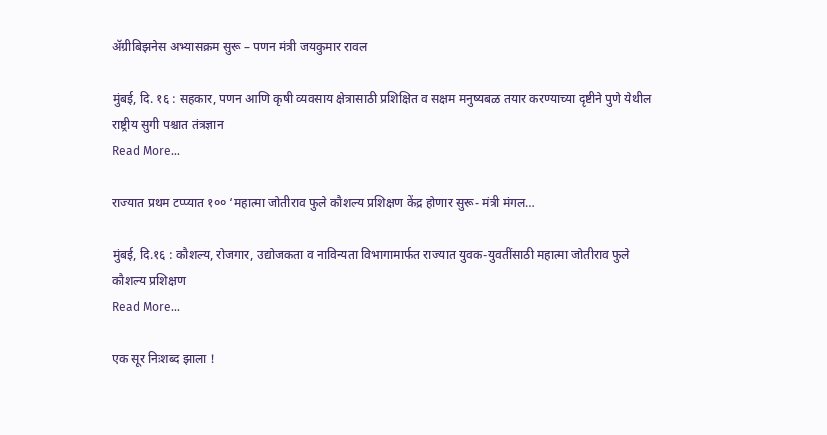ॲग्रीबिझनेस अभ्यासक्रम सुरू – पणन मंत्री जयकुमार रावल

मुंबई, दि. १६ : सहकार, पणन आणि कृषी व्यवसाय क्षेत्रासाठी प्रशिक्षित व सक्षम मनुष्यबळ तयार करण्याच्या दृष्टीने पुणे येथील राष्ट्रीय सुगी पश्चात तंत्रज्ञान
Read More...

राज्यात प्रथम टप्प्यात १०० ‘महात्मा जोतीराव फुले कौशल्य प्रशिक्षण केंद्र होणार सुरू- मंत्री मंगल…

मुंबई, दि.१६ : कौशल्य, रोजगार, उद्योजकता व नाविन्यता विभागामार्फत राज्यात युवक-युवतींसाठी महात्मा जोतीराव फुले कौशल्य प्रशिक्षण
Read More...

एक सूर निःशब्द झाला !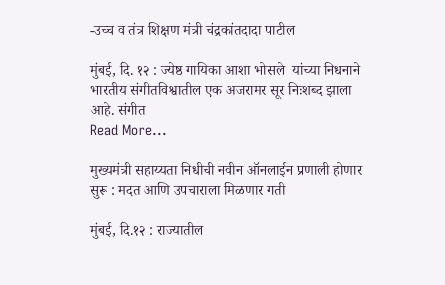-उच्च व तंत्र शिक्षण मंत्री चंद्रकांतदादा पाटील

मुंबई, दि. १२ : ज्येष्ठ गायिका आशा भोसले  यांच्या निधनाने भारतीय संगीतविश्वातील एक अजरामर सूर निःशब्द झाला आहे. संगीत
Read More...

मुख्यमंत्री सहाय्यता निधीची नवीन ऑनलाईन प्रणाली होणार सुरू : मदत आणि उपचाराला मिळणार गती

मुंबई, दि.१२ : राज्यातील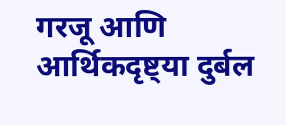गरजू आणि आर्थिकदृष्ट्या दुर्बल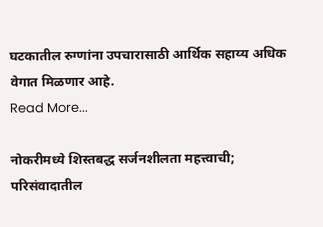घटकातील रुग्णांना उपचारासाठी आर्थिक सहाय्य अधिक वेगात मिळणार आहे.
Read More...

नोकरीमध्ये शिस्तबद्ध सर्जनशीलता महत्त्वाची; परिसंवादातील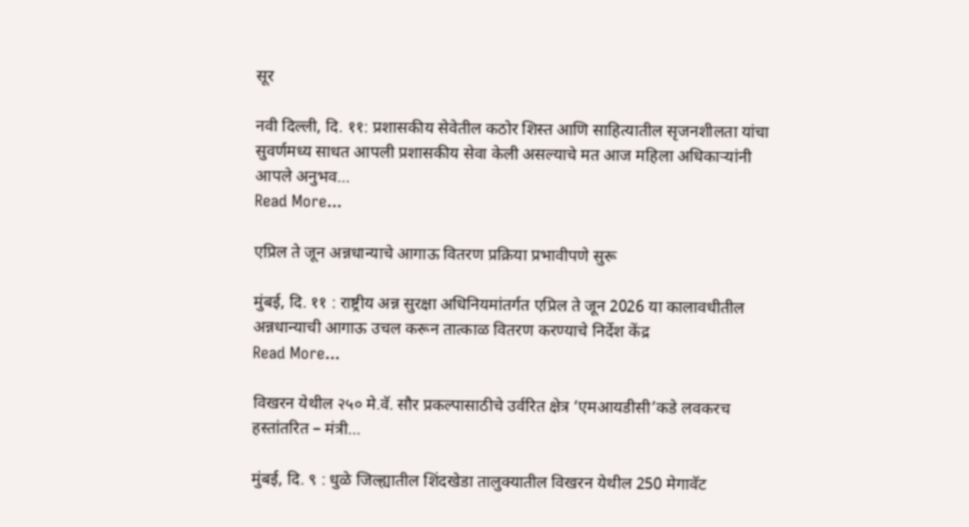सूर

नवी दिल्ली, दि. ११: प्रशासकीय सेवेतील कठोर शिस्त आणि साहित्यातील सृजनशीलता यांचा सुवर्णमध्य साधत आपली प्रशासकीय सेवा केली असल्याचे मत आज महिला अधिकाऱ्यांनी आपले अनुभव…
Read More...

एप्रिल ते जून अन्नधान्याचे आगाऊ वितरण प्रक्रिया प्रभावीपणे सुरू

मुंबई, दि. ११ : राष्ट्रीय अन्न सुरक्षा अधिनियमांतर्गत एप्रिल ते जून 2026 या कालावधीतील अन्नधान्याची आगाऊ उचल करून तात्काळ वितरण करण्याचे निर्देश केंद्र
Read More...

विखरन येथील २५० मे.वॅ. सौर प्रकल्पासाठीचे उर्वरित क्षेत्र ‘एमआयडीसी’कडे लवकरच हस्तांतरित – मंत्री…

मुंबई, दि. ९ : धुळे जिल्ह्यातील शिंदखेडा तालुक्यातील विखरन येथील 250 मेगावॅट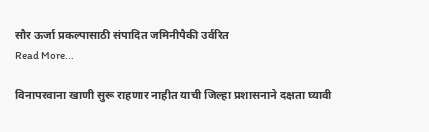सौर ऊर्जा प्रकल्पासाठी संपादित जमिनीपैकी उर्वरित
Read More...

विनापरवाना खाणी सुरू राहणार नाहीत याची जिल्हा प्रशासनाने दक्षता घ्यावी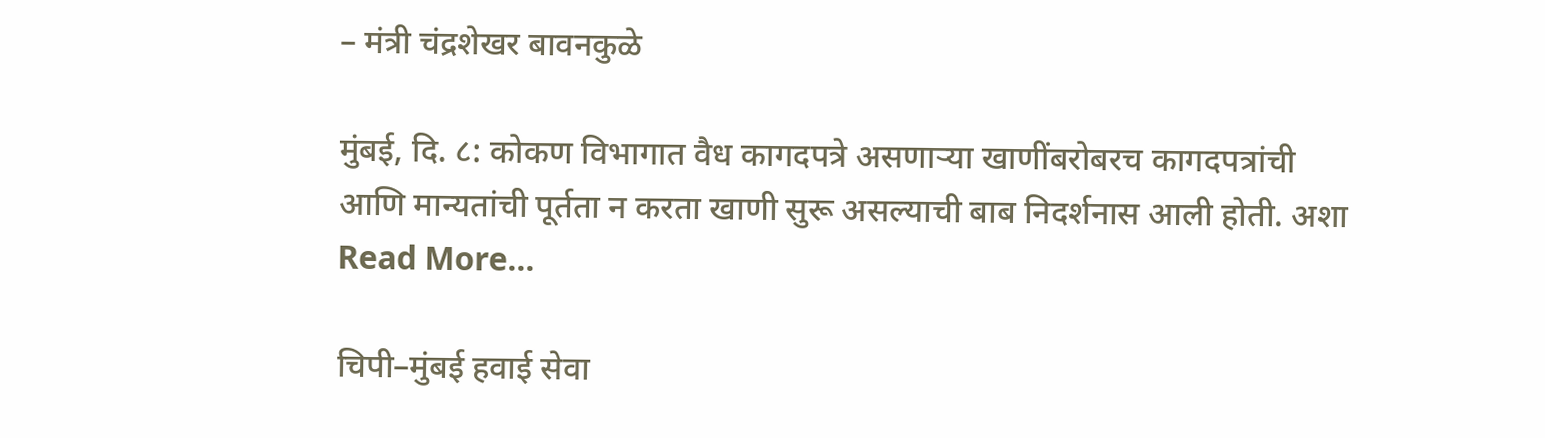– मंत्री चंद्रशेखर बावनकुळे

मुंबई, दि. ८: कोकण विभागात वैध कागदपत्रे असणाऱ्या खाणींबरोबरच कागदपत्रांची आणि मान्यतांची पूर्तता न करता खाणी सुरू असल्याची बाब निदर्शनास आली होती. अशा
Read More...

चिपी–मुंबई हवाई सेवा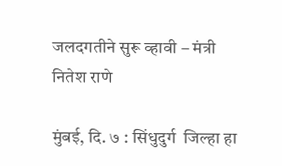जलदगतीने सुरू व्हावी – मंत्री नितेश राणे

मुंबई, दि. ७ : सिंधुदुर्ग  जिल्हा हा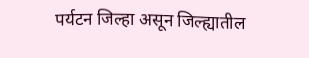पर्यटन जिल्हा असून जिल्ह्यातील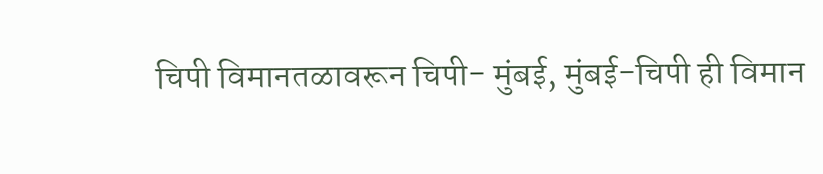चिपी विमानतळावरून चिपी- मुंबई, मुंबई-चिपी ही विमान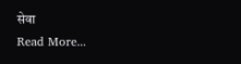सेवा
Read More...